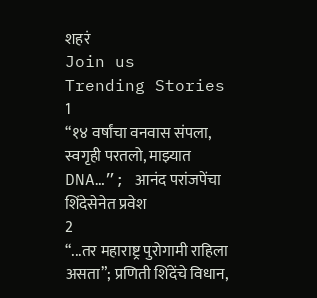शहरं
Join us
Trending Stories
1
“१४ वर्षांचा वनवास संपला, स्वगृही परतलो, माझ्यात DNA…”; आनंद परांजपेंचा शिंदेसेनेत प्रवेश
2
“...तर महाराष्ट्र पुरोगामी राहिला असता”; प्रणिती शिंदेंचे विधान,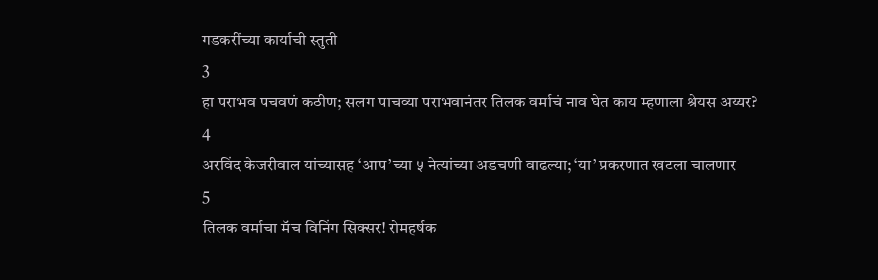गडकरींच्या कार्याची स्तुती
3
हा पराभव पचवणं कठीण; सलग पाचव्या पराभवानंतर तिलक वर्माचं नाव घेत काय म्हणाला श्रेयस अय्यर?
4
अरविंद केजरीवाल यांच्यासह ‘आप’च्या ५ नेत्यांच्या अडचणी वाढल्या; ‘या’ प्रकरणात खटला चालणार
5
तिलक वर्माचा मॅच विनिंग सिक्सर! रोमहर्षक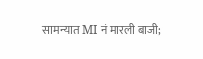सामन्यात MI नं मारली बाजी;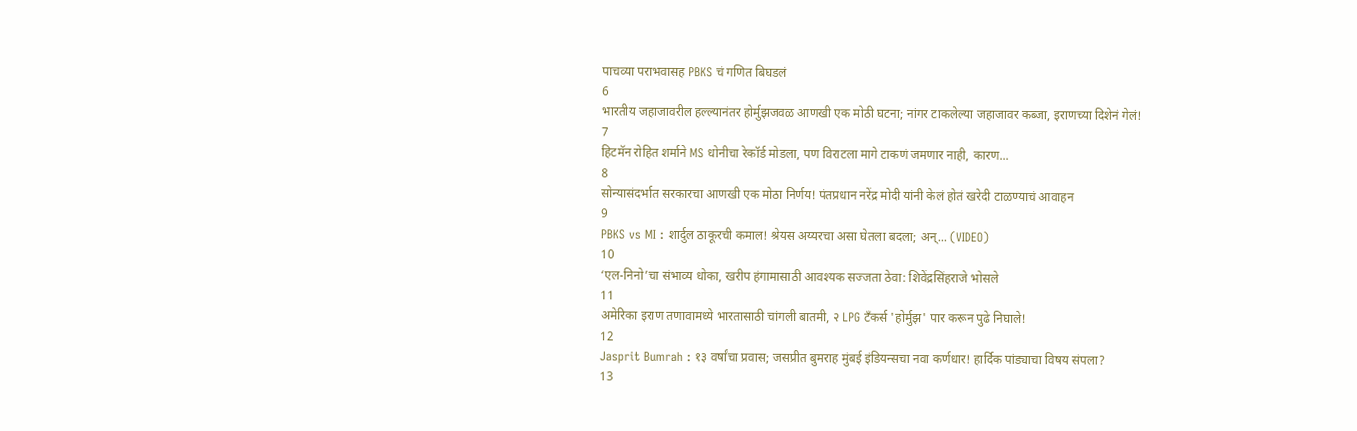पाचव्या पराभवासह PBKS चं गणित बिघडलं
6
भारतीय जहाजावरील हल्ल्यानंतर होर्मुझजवळ आणखी एक मोठी घटना; नांगर टाकलेल्या जहाजावर कब्जा, इराणच्या दिशेनं गेलं!
7
हिटमॅन रोहित शर्माने MS धोनीचा रेकॉर्ड मोडला, पण विराटला मागे टाकणं जमणार नाही, कारण...
8
सोन्यासंदर्भात सरकारचा आणखी एक मोठा निर्णय! पंतप्रधान नरेंद्र मोदी यांनी केलं होतं खरेदी टाळण्याचं आवाहन
9
PBKS vs MI : शार्दुल ठाकूरची कमाल! श्रेयस अय्यरचा असा घेतला बदला; अन्... (VIDEO)
10
‘एल-निनो’चा संभाव्य धोका, खरीप हंगामासाठी आवश्यक सज्जता ठेवा: शिवेंद्रसिंहराजे भोसले
11
अमेरिका इराण तणावामध्ये भारतासाठी चांगली बातमी, २ LPG टँकर्स 'होर्मुझ' पार करून पुढे निघाले!
12
Jasprit Bumrah : १३ वर्षांचा प्रवास; जसप्रीत बुमराह मुंबई इंडियन्सचा नवा कर्णधार! हार्दिक पांड्याचा विषय संपला?
13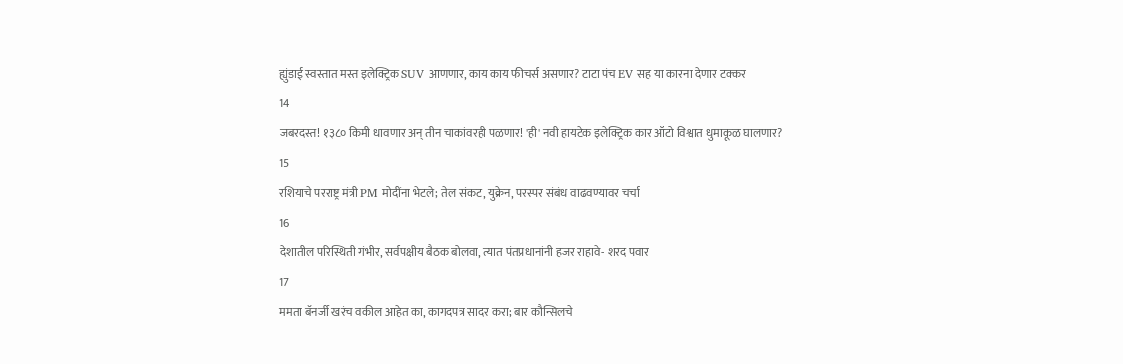ह्युंडाई स्वस्तात मस्त इलेक्ट्रिक SUV आणणार, काय काय फीचर्स असणार? टाटा पंच EV सह या कारना देणार टक्कर
14
जबरदस्त! १३८० किमी धावणार अन् तीन चाकांवरही पळणार! 'ही' नवी हायटेक इलेक्ट्रिक कार ऑटो विश्वात धुमाकूळ घालणार?
15
रशियाचे परराष्ट्र मंत्री PM मोदींना भेटले; तेल संकट, युक्रेन, परस्पर संबंध वाढवण्यावर चर्चा
16
देशातील परिस्थिती गंभीर, सर्वपक्षीय बैठक बोलवा, त्यात पंतप्रधानांनी हजर राहावे- शरद पवार
17
ममता बॅनर्जी खरंच वकील आहेत का, कागदपत्र सादर करा; बार कौन्सिलचे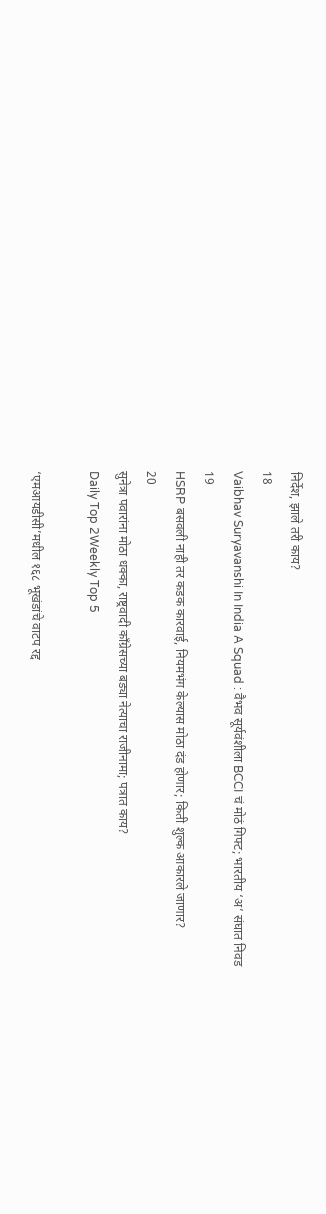निर्देश, झाले तरी काय?
18
Vaibhav Suryavanshi In India A Squad : वैभव सूर्यवंशीला BCCI चं मोठं गिफ्ट; भारतीय ‘अ’ संघात निवड
19
HSRP बसवली नाही तर कडक कारवाई, नियमभंग केल्यास मोठा दंड होणार; किती शुल्क आकारले जाणार?
20
सुनेत्रा पवारांना मोठा धक्का, राष्ट्रवादी काँग्रेसच्या बड्या नेत्याचा राजीनामा; पत्रात काय?
Daily Top 2Weekly Top 5

‘एमआयडीसी’मधील १६८ भूखंडांचे वाटप रद्द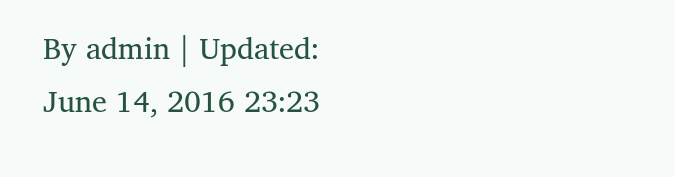By admin | Updated: June 14, 2016 23:23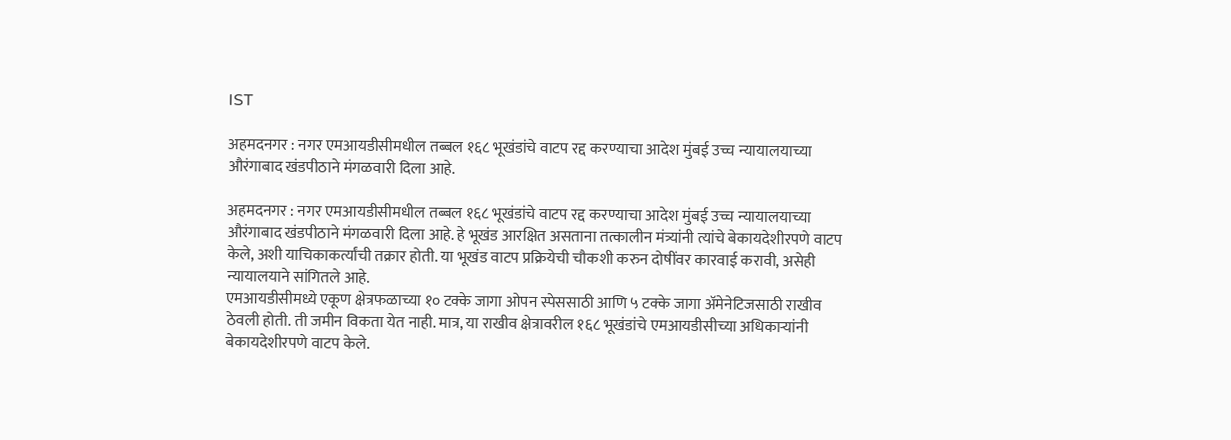IST

अहमदनगर : नगर एमआयडीसीमधील तब्बल १६८ भूखंडांचे वाटप रद्द करण्याचा आदेश मुंबई उच्च न्यायालयाच्या औरंगाबाद खंडपीठाने मंगळवारी दिला आहे.

अहमदनगर : नगर एमआयडीसीमधील तब्बल १६८ भूखंडांचे वाटप रद्द करण्याचा आदेश मुंबई उच्च न्यायालयाच्या औरंगाबाद खंडपीठाने मंगळवारी दिला आहे. हे भूखंड आरक्षित असताना तत्कालीन मंत्र्यांनी त्यांचे बेकायदेशीरपणे वाटप केले, अशी याचिकाकर्त्यांची तक्रार होती. या भूखंड वाटप प्रक्रियेची चौकशी करुन दोषींवर कारवाई करावी, असेही न्यायालयाने सांगितले आहे.
एमआयडीसीमध्ये एकूण क्षेत्रफळाच्या १० टक्के जागा ओपन स्पेससाठी आणि ५ टक्के जागा अ‍ॅमेनेटिजसाठी राखीव ठेवली होती. ती जमीन विकता येत नाही. मात्र, या राखीव क्षेत्रावरील १६८ भूखंडांचे एमआयडीसीच्या अधिकाऱ्यांनी बेकायदेशीरपणे वाटप केले.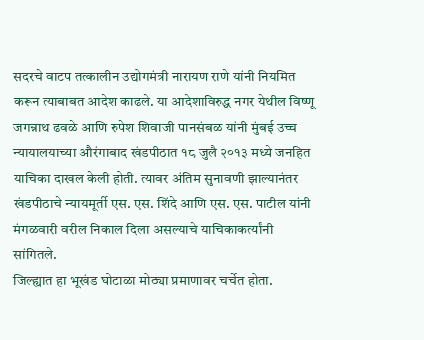सदरचे वाटप तत्कालीन उद्योगमंत्री नारायण राणे यांनी नियमित करून त्याबाबत आदेश काढले. या आदेशाविरुद्ध नगर येथील विष्णू जगन्नाथ ढवळे आणि रुपेश शिवाजी पानसंबळ यांनी मुंबई उच्च न्यायालयाच्या औरंगाबाद खंडपीठात १८ जुलै २०१३ मध्ये जनहित याचिका दाखल केली होती. त्यावर अंतिम सुनावणी झाल्यानंतर खंडपीठाचे न्यायमूर्ती एस. एस. शिंदे आणि एस. एस. पाटील यांनी मंगळवारी वरील निकाल दिला असल्याचे याचिकाकर्त्यांनी सांगितले.
जिल्ह्यात हा भूखंड घोटाळा मोठ्या प्रमाणावर चर्चेत होता.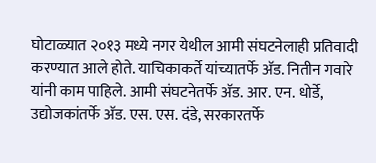घोटाळ्यात २०१३ मध्ये नगर येथील आमी संघटनेलाही प्रतिवादी करण्यात आले होते. याचिकाकर्ते यांच्यातर्फे अ‍ॅड. नितीन गवारे यांनी काम पाहिले. आमी संघटनेतर्फे अ‍ॅड. आर. एन. धोर्डे, उद्योजकांतर्फे अ‍ॅड. एस. एस. दंडे, सरकारतर्फे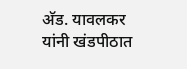अ‍ॅड. यावलकर यांनी खंडपीठात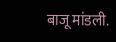बाजू मांडली.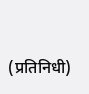(प्रतिनिधी)